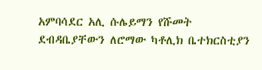አምባሳደር አሊ ሱሌይማን የሹመት ደብዳቤያቸውን ለሮማው ካቶሊክ ቤተክርስቲያን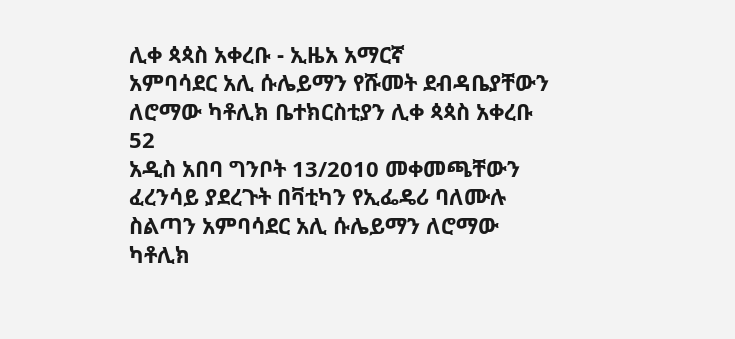ሊቀ ጳጳስ አቀረቡ - ኢዜአ አማርኛ
አምባሳደር አሊ ሱሌይማን የሹመት ደብዳቤያቸውን ለሮማው ካቶሊክ ቤተክርስቲያን ሊቀ ጳጳስ አቀረቡ
52
አዲስ አበባ ግንቦት 13/2010 መቀመጫቸውን ፈረንሳይ ያደረጉት በቫቲካን የኢፌዴሪ ባለሙሉ ስልጣን አምባሳደር አሊ ሱሌይማን ለሮማው ካቶሊክ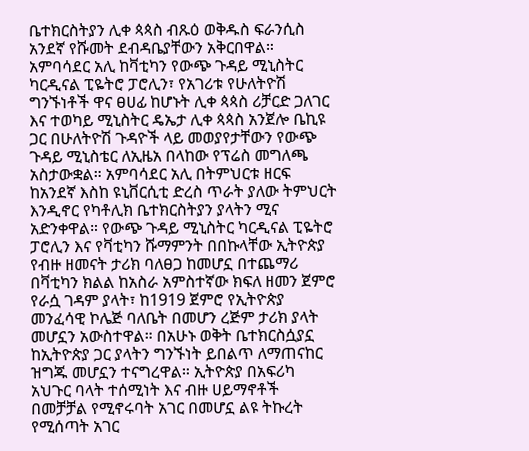ቤተክርስትያን ሊቀ ጳጳስ ብጹዕ ወቅዱስ ፍራንሲስ አንደኛ የሹመት ደብዳቤያቸውን አቅርበዋል። አምባሳደር አሊ ከቫቲካን የውጭ ጉዳይ ሚኒስትር ካርዲናል ፒዬትሮ ፓሮሊን፣ የአገሪቱ የሁለትዮሽ ግንኙነቶች ዋና ፀሀፊ ከሆኑት ሊቀ ጳጳስ ሪቻርድ ጋለገር እና ተወካይ ሚኒስትር ዴኤታ ሊቀ ጳጳስ አንጀሎ ቤኪዩ ጋር በሁለትዮሽ ጉዳዮች ላይ መወያየታቸውን የውጭ ጉዳይ ሚኒስቴር ለኢዜአ በላከው የፕሬስ መግለጫ አስታውቋል። አምባሳደር አሊ በትምህርቱ ዘርፍ ከአንደኛ እስከ ዩኒቨርሲቲ ድረስ ጥራት ያለው ትምህርት እንዲኖር የካቶሊክ ቤተክርስትያን ያላትን ሚና አድንቀዋል። የውጭ ጉዳይ ሚኒስትር ካርዲናል ፒዬትሮ ፓሮሊን እና የቫቲካን ሹማምንት በበኩላቸው ኢትዮጵያ የብዙ ዘመናት ታሪክ ባለፀጋ ከመሆኗ በተጨማሪ በቫቲካን ክልል ከአስራ አምስተኛው ክፍለ ዘመን ጀምሮ የራሷ ገዳም ያላት፣ ከ1919 ጀምሮ የኢትዮጵያ መንፈሳዊ ኮሌጅ ባለቤት በመሆን ረጅም ታሪክ ያላት መሆኗን አውስተዋል። በአሁኑ ወቅት ቤተክርስሷያኗ ከኢትዮጵያ ጋር ያላትን ግንኙነት ይበልጥ ለማጠናከር ዝግጁ መሆኗን ተናግረዋል። ኢትዮጵያ በአፍሪካ አህጉር ባላት ተሰሚነት እና ብዙ ሀይማኖቶች በመቻቻል የሚኖሩባት አገር በመሆኗ ልዩ ትኩረት የሚሰጣት አገር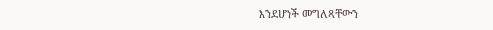እንደሆነች መግለጻቸውን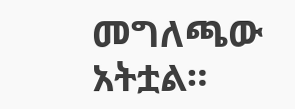መግለጫው አትቷል።